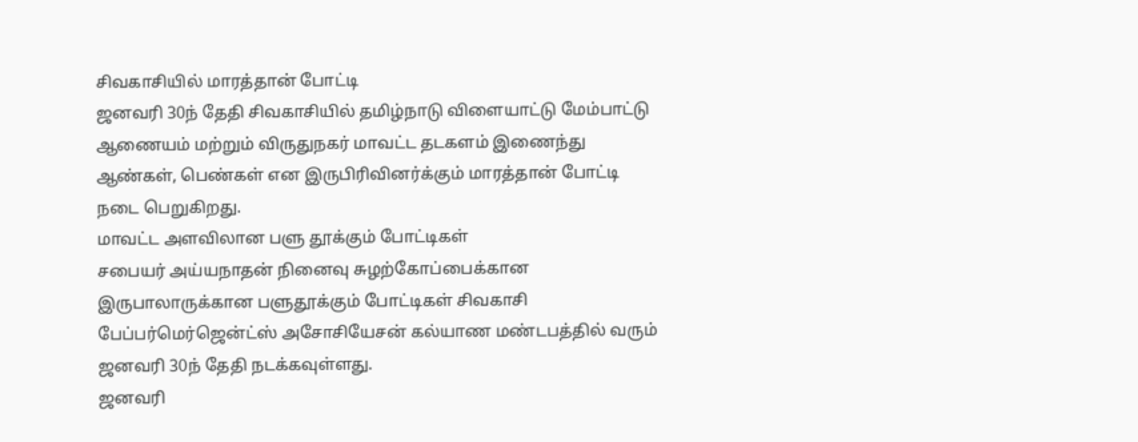சிவகாசியில் மாரத்தான் போட்டி
ஜனவரி 30ந் தேதி சிவகாசியில் தமிழ்நாடு விளையாட்டு மேம்பாட்டு ஆணையம் மற்றும் விருதுநகர் மாவட்ட தடகளம் இணைந்து ஆண்கள், பெண்கள் என இருபிரிவினர்க்கும் மாரத்தான் போட்டி நடை பெறுகிறது.
மாவட்ட அளவிலான பளு தூக்கும் போட்டிகள்
சபையர் அய்யநாதன் நினைவு சுழற்கோப்பைக்கான இருபாலாருக்கான பளுதூக்கும் போட்டிகள் சிவகாசி பேப்பர்மெர்ஜென்ட்ஸ் அசோசியேசன் கல்யாண மண்டபத்தில் வரும் ஜனவரி 30ந் தேதி நடக்கவுள்ளது.
ஜனவரி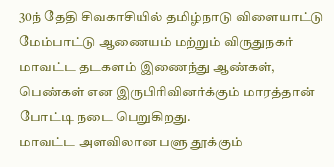30ந் தேதி சிவகாசியில் தமிழ்நாடு விளையாட்டு மேம்பாட்டு ஆணையம் மற்றும் விருதுநகர் மாவட்ட தடகளம் இணைந்து ஆண்கள், பெண்கள் என இருபிரிவினர்க்கும் மாரத்தான் போட்டி நடை பெறுகிறது.
மாவட்ட அளவிலான பளு தூக்கும்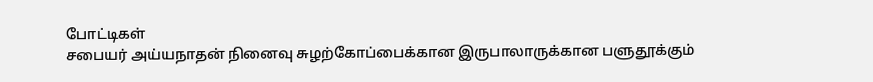போட்டிகள்
சபையர் அய்யநாதன் நினைவு சுழற்கோப்பைக்கான இருபாலாருக்கான பளுதூக்கும்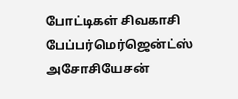போட்டிகள் சிவகாசி பேப்பர்மெர்ஜென்ட்ஸ் அசோசியேசன்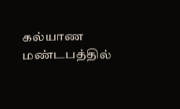கல்யாண மண்டபத்தில்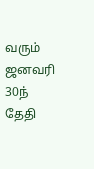வரும் ஜனவரி 30ந் தேதி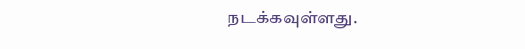நடக்கவுள்ளது.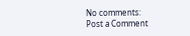No comments:
Post a Comment